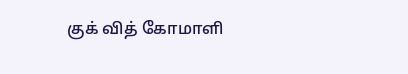குக் வித் கோமாளி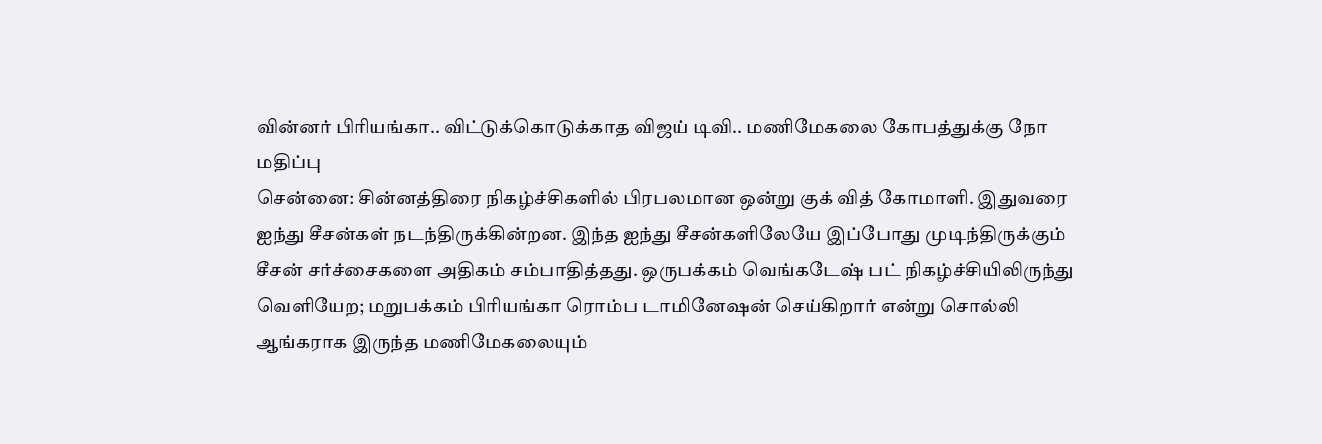வின்னர் பிரியங்கா.. விட்டுக்கொடுக்காத விஜய் டிவி.. மணிமேகலை கோபத்துக்கு நோ மதிப்பு
சென்னை: சின்னத்திரை நிகழ்ச்சிகளில் பிரபலமான ஒன்று குக் வித் கோமாளி. இதுவரை ஐந்து சீசன்கள் நடந்திருக்கின்றன. இந்த ஐந்து சீசன்களிலேயே இப்போது முடிந்திருக்கும் சீசன் சர்ச்சைகளை அதிகம் சம்பாதித்தது. ஒருபக்கம் வெங்கடேஷ் பட் நிகழ்ச்சியிலிருந்து வெளியேற; மறுபக்கம் பிரியங்கா ரொம்ப டாமினேஷன் செய்கிறார் என்று சொல்லி ஆங்கராக இருந்த மணிமேகலையும்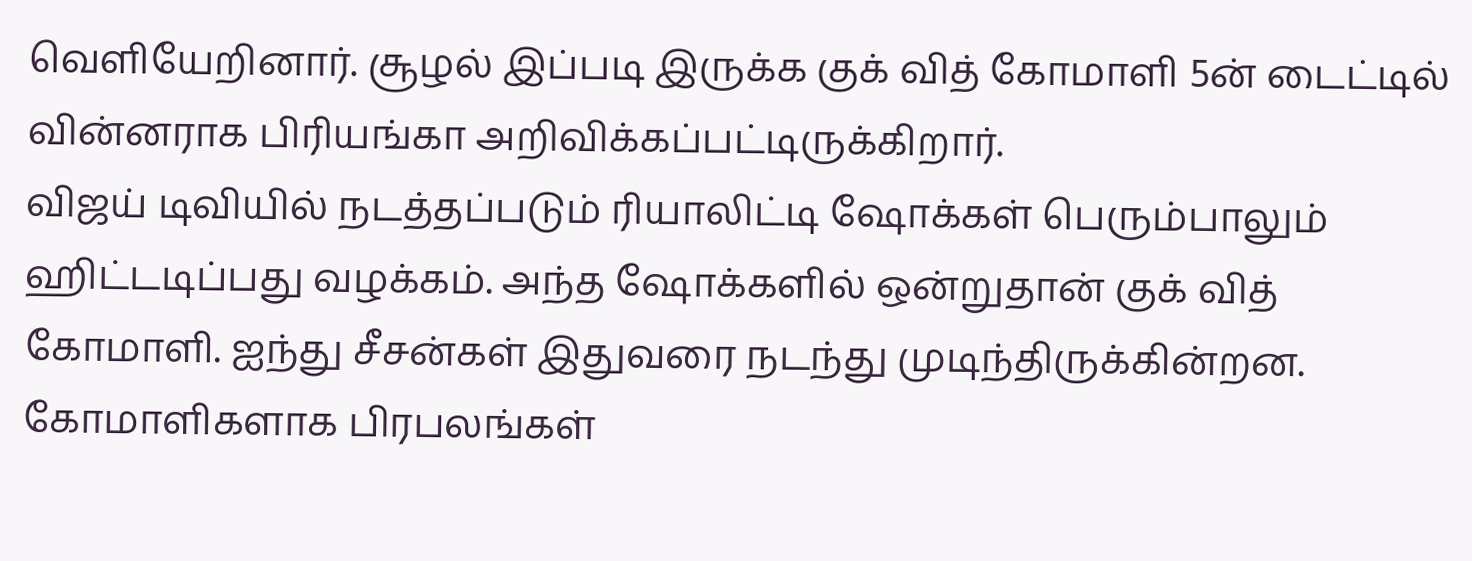வெளியேறினார். சூழல் இப்படி இருக்க குக் வித் கோமாளி 5ன் டைட்டில் வின்னராக பிரியங்கா அறிவிக்கப்பட்டிருக்கிறார்.
விஜய் டிவியில் நடத்தப்படும் ரியாலிட்டி ஷோக்கள் பெரும்பாலும் ஹிட்டடிப்பது வழக்கம். அந்த ஷோக்களில் ஒன்றுதான் குக் வித் கோமாளி. ஐந்து சீசன்கள் இதுவரை நடந்து முடிந்திருக்கின்றன. கோமாளிகளாக பிரபலங்கள்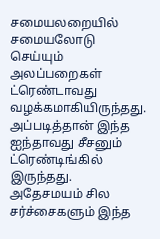சமையலறையில் சமையலோடு செய்யும் அலப்பறைகள் ட்ரெண்டாவது வழக்கமாகியிருந்தது. அப்படித்தான் இந்த ஐந்தாவது சீசனும் ட்ரெண்டிங்கில் இருந்தது. அதேசமயம் சில சர்ச்சைகளும் இந்த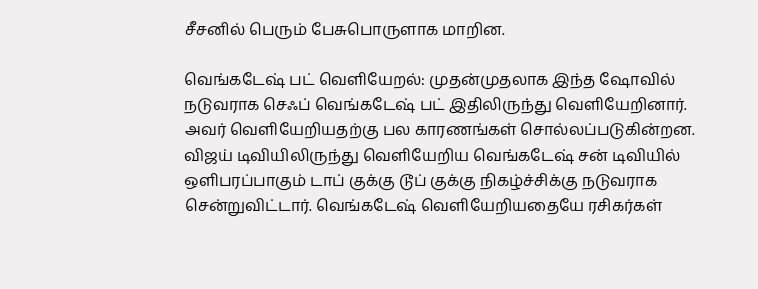சீசனில் பெரும் பேசுபொருளாக மாறின.

வெங்கடேஷ் பட் வெளியேறல்: முதன்முதலாக இந்த ஷோவில் நடுவராக செஃப் வெங்கடேஷ் பட் இதிலிருந்து வெளியேறினார். அவர் வெளியேறியதற்கு பல காரணங்கள் சொல்லப்படுகின்றன. விஜய் டிவியிலிருந்து வெளியேறிய வெங்கடேஷ் சன் டிவியில் ஒளிபரப்பாகும் டாப் குக்கு டூப் குக்கு நிகழ்ச்சிக்கு நடுவராக சென்றுவிட்டார். வெங்கடேஷ் வெளியேறியதையே ரசிகர்கள்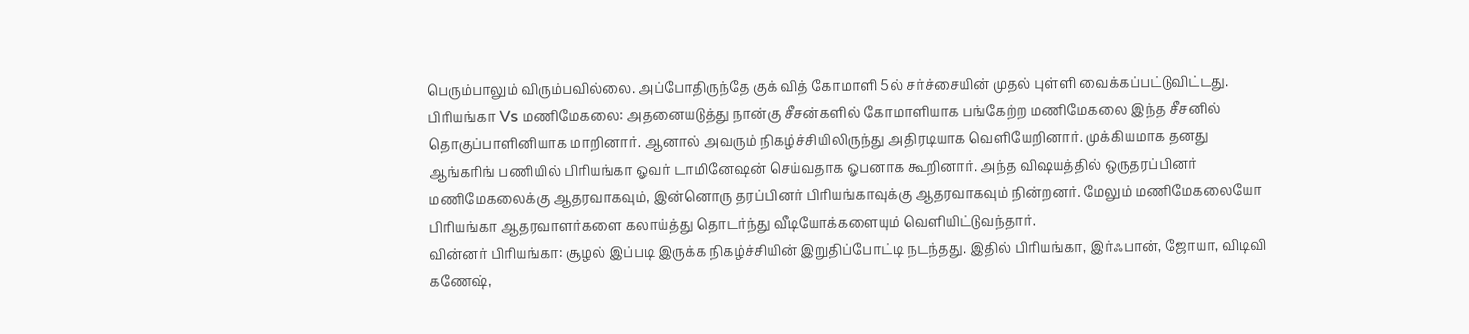பெரும்பாலும் விரும்பவில்லை. அப்போதிருந்தே குக் வித் கோமாளி 5ல் சர்ச்சையின் முதல் புள்ளி வைக்கப்பட்டுவிட்டது.
பிரியங்கா Vs மணிமேகலை: அதனையடுத்து நான்கு சீசன்களில் கோமாளியாக பங்கேற்ற மணிமேகலை இந்த சீசனில் தொகுப்பாளினியாக மாறினார். ஆனால் அவரும் நிகழ்ச்சியிலிருந்து அதிரடியாக வெளியேறினார். முக்கியமாக தனது ஆங்கரிங் பணியில் பிரியங்கா ஓவர் டாமினேஷன் செய்வதாக ஓபனாக கூறினார். அந்த விஷயத்தில் ஒருதரப்பினர் மணிமேகலைக்கு ஆதரவாகவும், இன்னொரு தரப்பினர் பிரியங்காவுக்கு ஆதரவாகவும் நின்றனர். மேலும் மணிமேகலையோ பிரியங்கா ஆதரவாளர்களை கலாய்த்து தொடர்ந்து வீடியோக்களையும் வெளியிட்டுவந்தார்.
வின்னர் பிரியங்கா: சூழல் இப்படி இருக்க நிகழ்ச்சியின் இறுதிப்போட்டி நடந்தது. இதில் பிரியங்கா, இர்ஃபான், ஜோயா, விடிவி கணேஷ்,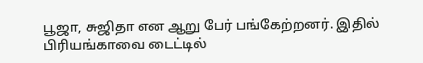பூஜா, சுஜிதா என ஆறு பேர் பங்கேற்றனர். இதில் பிரியங்காவை டைட்டில்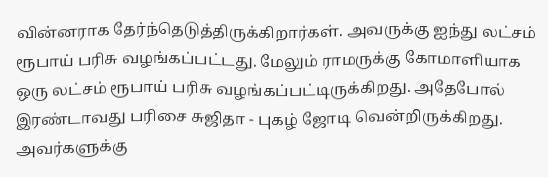வின்னராக தேர்ந்தெடுத்திருக்கிறார்கள். அவருக்கு ஐந்து லட்சம் ரூபாய் பரிசு வழங்கப்பட்டது. மேலும் ராமருக்கு கோமாளியாக ஒரு லட்சம் ரூபாய் பரிசு வழங்கப்பட்டிருக்கிறது. அதேபோல் இரண்டாவது பரிசை சுஜிதா - புகழ் ஜோடி வென்றிருக்கிறது. அவர்களுக்கு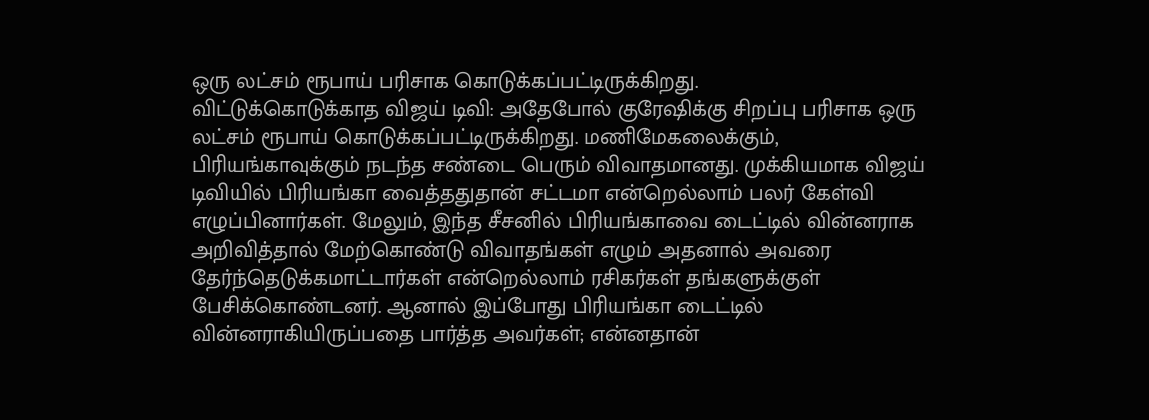ஒரு லட்சம் ரூபாய் பரிசாக கொடுக்கப்பட்டிருக்கிறது.
விட்டுக்கொடுக்காத விஜய் டிவி: அதேபோல் குரேஷிக்கு சிறப்பு பரிசாக ஒரு லட்சம் ரூபாய் கொடுக்கப்பட்டிருக்கிறது. மணிமேகலைக்கும், பிரியங்காவுக்கும் நடந்த சண்டை பெரும் விவாதமானது. முக்கியமாக விஜய் டிவியில் பிரியங்கா வைத்ததுதான் சட்டமா என்றெல்லாம் பலர் கேள்வி எழுப்பினார்கள். மேலும், இந்த சீசனில் பிரியங்காவை டைட்டில் வின்னராக அறிவித்தால் மேற்கொண்டு விவாதங்கள் எழும் அதனால் அவரை தேர்ந்தெடுக்கமாட்டார்கள் என்றெல்லாம் ரசிகர்கள் தங்களுக்குள் பேசிக்கொண்டனர். ஆனால் இப்போது பிரியங்கா டைட்டில் வின்னராகியிருப்பதை பார்த்த அவர்கள்; என்னதான்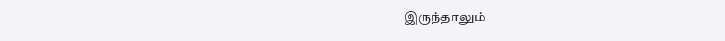இருந்தாலும்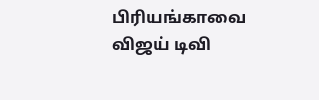பிரியங்காவை விஜய் டிவி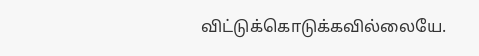விட்டுக்கொடுக்கவில்லையே.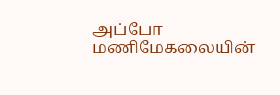அப்போ மணிமேகலையின்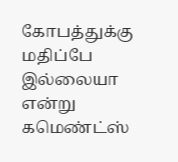கோபத்துக்கு மதிப்பே இல்லையா என்று கமெண்ட்ஸ்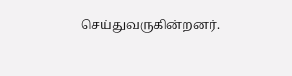செய்துவருகின்றனர்.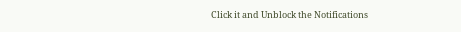Click it and Unblock the Notifications